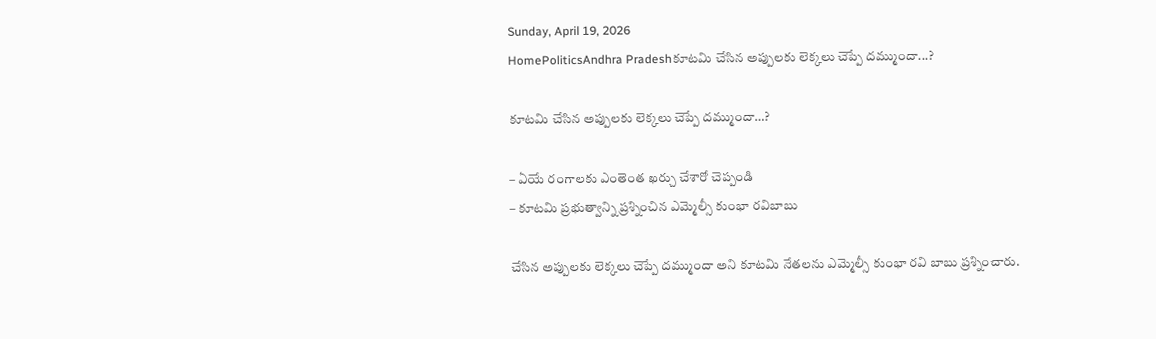Sunday, April 19, 2026
HomePoliticsAndhra Pradeshకూటమి చేసిన అప్పుల‌కు లెక్క‌లు చెప్పే ద‌మ్ముందా...?

కూటమి చేసిన అప్పుల‌కు లెక్క‌లు చెప్పే ద‌మ్ముందా…?

– ఏయే రంగాల‌కు ఎంతెంత ఖ‌ర్చు చేశారో చెప్పండి
– కూట‌మి ప్ర‌భుత్వాన్ని ప్ర‌శ్నించిన ఎమ్మెల్సీ కుంభా ర‌విబాబు

చేసిన అప్పులకు లెక్కలు చెప్పే దమ్ముందా అని కూటమి నేతలను ఎమ్మెల్సీ కుంభా రవి బాబు ప్రశ్నించారు.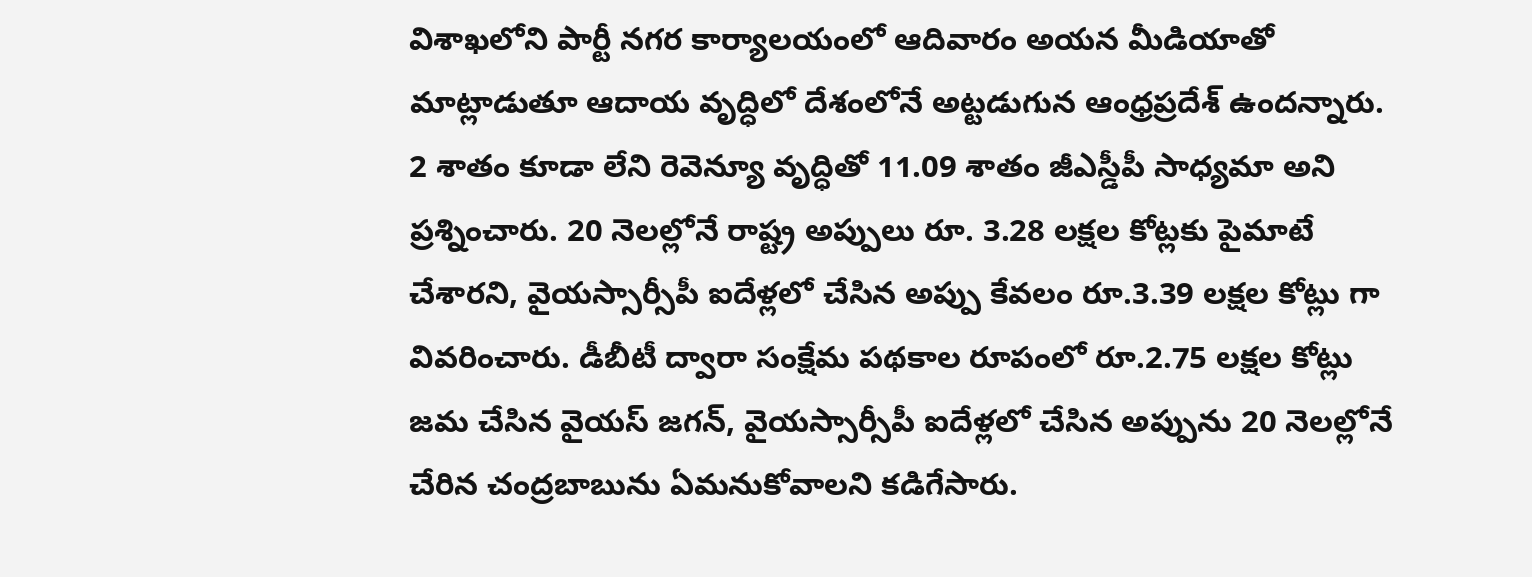విశాఖ‌లోని పార్టీ న‌గ‌ర కార్యాల‌యంలో ఆదివారం అయన మీడియాతో మాట్లాడుతూ ఆదాయ వృద్ధిలో దేశంలోనే అట్ట‌డుగున ఆంధ్ర‌ప్ర‌దేశ్‌ ఉందన్నారు. 2 శాతం కూడా లేని రెవెన్యూ వృద్ధితో 11.09 శాతం జీఎస్డీపీ సాధ్య‌మా అని ప్రశ్నించారు. 20 నెల‌ల్లోనే రాష్ట్ర అప్పులు రూ. 3.28 ల‌క్ష‌ల కోట్లకు పైమాటే చేశారని, వైయ‌స్సార్సీపీ ఐదేళ్లలో చేసిన అప్పు కేవ‌లం రూ.3.39 ల‌క్ష‌ల కోట్లు గా వివరించారు. డీబీటీ ద్వారా సంక్షేమ ప‌థ‌కాల రూపంలో రూ.2.75 ల‌క్ష‌ల కోట్లు జ‌మ చేసిన వైయ‌స్ జ‌గ‌న్‌, వైయ‌స్సార్సీపీ ఐదేళ్ల‌లో చేసిన అప్పును 20 నెల‌ల్లోనే చేరిన చంద్ర‌బాబును ఏమనుకోవాలని కడిగేసారు.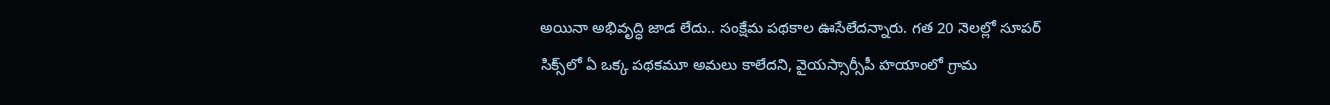అయినా అభివృద్ధి జాడ లేదు.. సంక్షేమ ప‌థ‌కాల ఊసేలేదన్నారు. గత 20 నెల‌ల్లో సూప‌ర్ సిక్స్‌లో ఏ ఒక్క ప‌థ‌కమూ అమ‌లు కాలేదని, వైయ‌స్సార్సీపీ హ‌యాంలో గ్రామ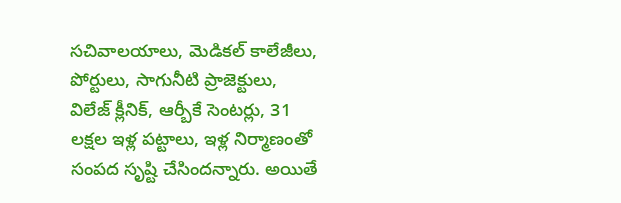స‌చివాల‌యాలు, మెడిక‌ల్ కాలేజీలు, పోర్టులు, సాగునీటి ప్రాజెక్టులు, విలేజ్ క్లీనిక్‌, ఆర్బీకే సెంట‌ర్లు, 31 ల‌క్ష‌ల ఇళ్ల ప‌ట్టాలు, ఇళ్ల నిర్మాణంతో సంప‌ద సృష్టి చేసిందన్నారు. అయితే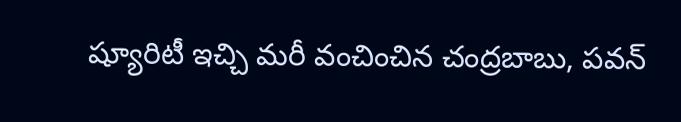ష్యూరిటీ ఇచ్చి మ‌రీ వంచించిన చంద్ర‌బాబు, ప‌వ‌న్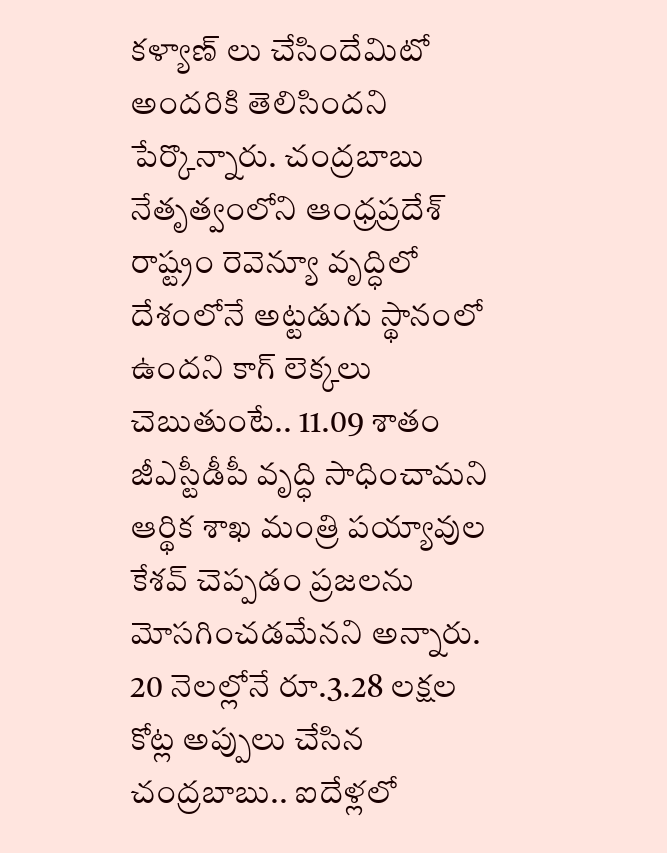క‌ళ్యాణ్ లు చేసిందేమిటో అందరికి తెలిసిందని పేర్కొన్నారు. చంద్ర‌బాబు నేతృత్వంలోని ఆంధ్ర‌ప్ర‌దేశ్ రాష్ట్రం రెవెన్యూ వృద్ధిలో దేశంలోనే అట్ట‌డుగు స్థానంలో ఉంద‌ని కాగ్ లెక్క‌లు చెబుతుంటే.. 11.09 శాతం జీఎస్టీడీపీ వృద్ధి సాధించామ‌ని ఆర్థిక శాఖ మంత్రి ప‌య్యావుల కేశవ్ చెప్ప‌డం ప్ర‌జ‌ల‌ను మోసగించ‌డ‌మేన‌ని అన్నారు. 20 నెల‌ల్లోనే రూ.3.28 ల‌క్ష‌ల కోట్ల అప్పులు చేసిన చంద్ర‌బాబు.. ఐదేళ్ల‌లో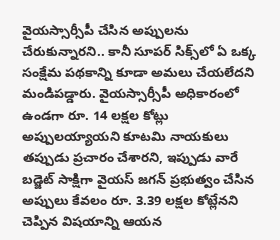వైయ‌స్సార్సీపీ చేసిన అప్పుల‌ను చేరుకున్నార‌ని.. కానీ సూప‌ర్‌ సిక్స్‌లో ఏ ఒక్క సంక్షేమ ప‌థ‌కాన్ని కూడా అమ‌లు చేయ‌లేద‌ని మండిప‌డ్డారు. వైయ‌స్సార్సీపీ అధికారంలో ఉండ‌గా రూ. 14 ల‌క్ష‌ల కోట్లు అప్పుల‌య్యాయ‌ని కూట‌మి నాయ‌కులు త‌ప్పుడు ప్ర‌చారం చేశార‌ని, ఇప్పుడు వారే బ‌డ్జెట్ సాక్షిగా వైయ‌స్ జ‌గ‌న్ ప్ర‌భుత్వం చేసిన అప్పులు కేవ‌లం రూ. 3.39 ల‌క్ష‌ల కోట్లేన‌ని చెప్పిన విష‌యాన్ని ఆయ‌న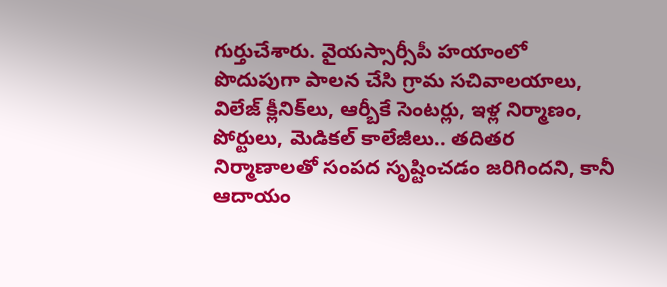గుర్తుచేశారు. వైయ‌స్సార్సీపీ హ‌యాంలో పొదుపుగా పాల‌న చేసి గ్రామ స‌చివాల‌యాలు, విలేజ్ క్లీనిక్‌లు, ఆర్బీకే సెంట‌ర్లు, ఇళ్ల నిర్మాణం, పోర్టులు, మెడిక‌ల్ కాలేజీలు.. త‌దిత‌ర నిర్మాణాల‌తో సంప‌ద సృష్టించ‌డం జరిగిందని, కానీ ఆదాయం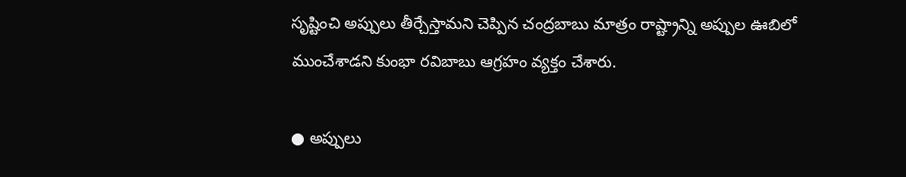సృష్టించి అప్పులు తీర్చేస్తామ‌ని చెప్పిన‌ చంద్ర‌బాబు మాత్రం రాష్ట్రాన్ని అప్పుల ఊబిలో ముంచేశాడ‌ని కుంభా ర‌విబాబు ఆగ్ర‌హం వ్య‌క్తం చేశారు.

● అప్పులు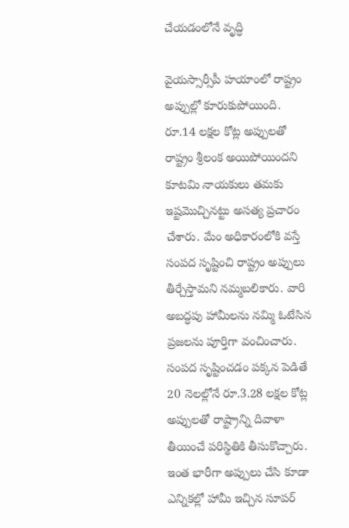చేయ‌డంలోనే వృద్ధి

వైయ‌స్సార్సీపీ హ‌యాంలో రాష్ట్రం అప్పుల్లో కూరుకుపోయింది. రూ.14 ల‌క్ష‌ల కోట్ల అప్పుల‌తో రాష్ట్రం శ్రీలంక అయిపోయింద‌ని కూట‌మి నాయ‌కులు తమ‌కు ఇష్ట‌మొచ్చిన‌ట్టు అస‌త్య ప్ర‌చారం చేశారు. మేం అధికారంలోకి వ‌స్తే సంప‌ద సృష్టించి రాష్ట్రం అప్పులు తీర్చేస్తామ‌ని న‌మ్మ‌బ‌లికారు. వారి అబ‌ద్ధపు హామీల‌ను న‌మ్మి ఓటేసిన ప్ర‌జ‌ల‌ను పూర్తిగా వంచించారు. సంప‌ద సృష్టించ‌డం ప‌క్క‌న పెడితే 20 నెల‌ల్లోనే రూ.3.28 ల‌క్ష‌ల కోట్ల అప్పుల‌తో రాష్ట్రాన్ని దివాళా తీయించే పరిస్థితికి తీసుకొచ్చారు. ఇంత భారీగా అప్పులు చేసి కూడా ఎన్నిక‌ల్లో హామీ ఇచ్చిన సూప‌ర్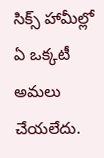సిక్స్ హామీల్లో ఏ ఒక్క‌టీ అమ‌లు చేయ‌లేదు.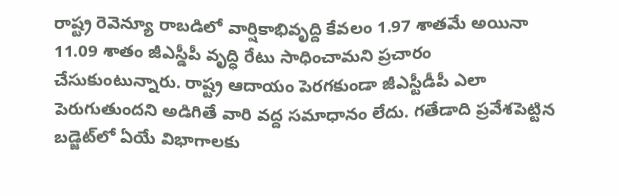రాష్ట్ర రెవెన్యూ రాబ‌డిలో వార్షికాభివృద్ది కేవ‌లం 1.97 శాత‌మే అయినా 11.09 శాతం జీఎస్డీపీ వృద్ధి రేటు సాధించామ‌ని ప్ర‌చారం చేసుకుంటున్నారు. రాష్ట్ర ఆదాయం పెర‌గ‌కుండా జీఎస్టీడీపీ ఎలా పెరుగుతుంద‌ని అడిగితే వారి వ‌ద్ద స‌మాధానం లేదు. గ‌తేడాది ప్ర‌వేశ‌పెట్టిన బ‌డ్జెట్‌లో ఏయే విభాగాల‌కు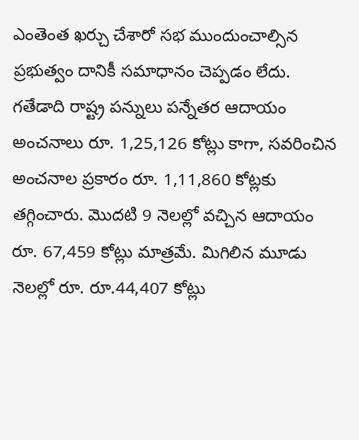ఎంతెంత ఖ‌ర్చు చేశారో స‌భ ముందుంచాల్సిన ప్ర‌భుత్వం దానికీ స‌మాధానం చెప్ప‌డం లేదు. గ‌తేడాది రాష్ట్ర ప‌న్నులు పన్నేత‌ర ఆదాయం అంచ‌నాలు రూ. 1,25,126 కోట్లు కాగా, స‌వ‌రించిన అంచ‌నాల ప్ర‌కారం రూ. 1,11,860 కోట్ల‌కు త‌గ్గించారు. మొద‌టి 9 నెల‌ల్లో వ‌చ్చిన ఆదాయం రూ. 67,459 కోట్లు మాత్ర‌మే. మిగిలిన మూడు నెల‌ల్లో రూ. రూ.44,407 కోట్లు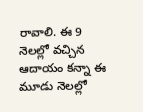రావాలి. ఈ 9 నెల‌ల్లో వ‌చ్చిన ఆదాయం క‌న్నా ఈ మూడు నెలల్లో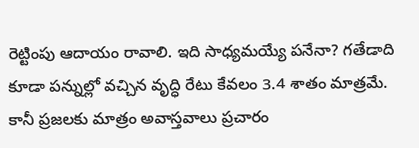రెట్టింపు ఆదాయం రావాలి. ఇది సాధ్య‌మ‌య్యే ప‌నేనా? గ‌తేడాది కూడా ప‌న్నుల్లో వ‌చ్చిన వృద్ధి రేటు కేవ‌లం 3.4 శాతం మాత్ర‌మే. కానీ ప్ర‌జ‌ల‌కు మాత్రం అవాస్త‌వాలు ప్ర‌చారం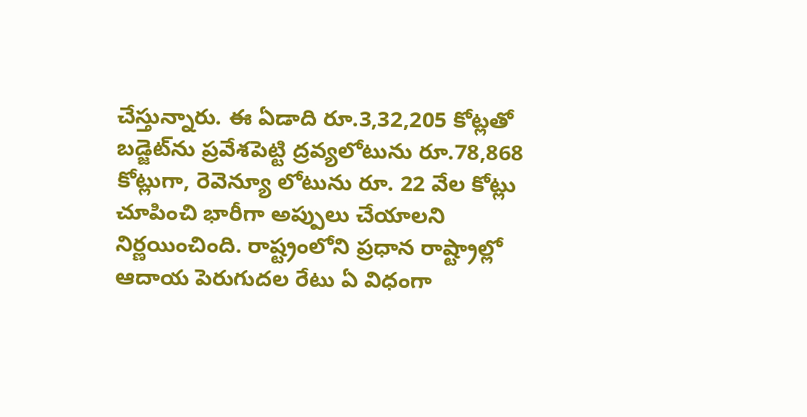చేస్తున్నారు. ఈ ఏడాది రూ.3,32,205 కోట్ల‌తో బ‌డ్జెట్‌ను ప్ర‌వేశ‌పెట్టి ద్ర‌వ్య‌లోటును రూ.78,868 కోట్లుగా, రెవెన్యూ లోటును రూ. 22 వేల కోట్లు చూపించి భారీగా అప్పులు చేయాల‌ని నిర్ణ‌యించింది. రాష్ట్రంలోని ప్ర‌ధాన రాష్ట్రాల్లో ఆదాయ పెరుగుద‌ల రేటు ఏ విధంగా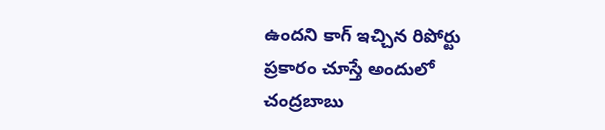ఉంద‌ని కాగ్ ఇచ్చిన రిపోర్టు ప్ర‌కారం చూస్తే అందులో చంద్ర‌బాబు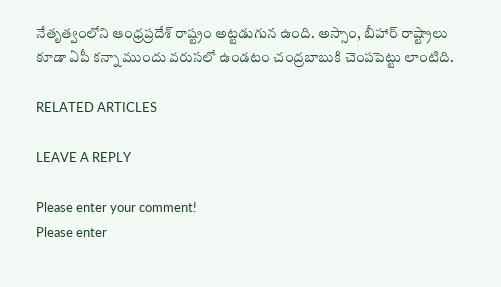నేతృత్వంలోని ఆంధ్ర‌ప్ర‌దేశ్ రాష్ట్రం అట్ట‌డుగున ఉంది. అస్సాం, బీహార్ రాష్ట్రాలు కూడా ఏపీ క‌న్నా ముందు వరుస‌లో ఉండ‌టం చంద్ర‌బాబుకి చెంప‌పెట్టు లాంటిది.

RELATED ARTICLES

LEAVE A REPLY

Please enter your comment!
Please enter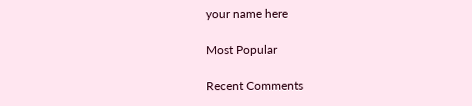your name here

Most Popular

Recent Comments